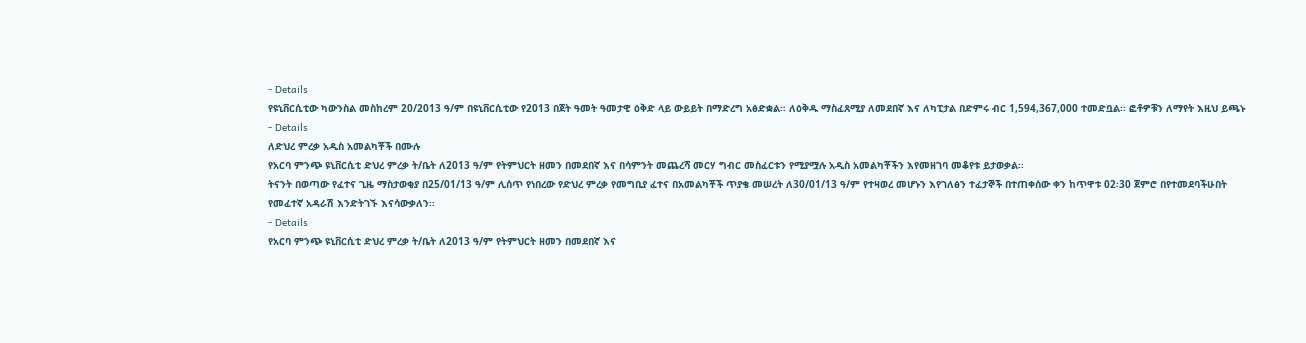- Details
የዩኒቨርሲቲው ካውንስል መስከረም 20/2013 ዓ/ም በዩኒቨርሲቲው የ2013 በጀት ዓመት ዓመታዊ ዕቅድ ላይ ውይይት በማድረግ አፅድቋል፡፡ ለዕቅዱ ማስፈጸሚያ ለመደበኛ እና ለካፒታል በድምሩ ብር 1,594,367,000 ተመድቧል፡፡ ፎቶዎቹን ለማየት እዚህ ይጫኑ
- Details
ለድህረ ምረቃ አዲስ አመልካቾች በሙሉ
የአርባ ምንጭ ዩኒቨርሲቲ ድህረ ምረቃ ት/ቤት ለ2013 ዓ/ም የትምህርት ዘመን በመደበኛ እና በሳምንት መጨረሻ መርሃ ግብር መስፈርቱን የሚያሟሉ አዲስ አመልካቾችን እየመዘገባ መቆየቱ ይታወቃል፡፡
ትናንት በወጣው የፈተና ጊዜ ማስታወቂያ በ25/01/13 ዓ/ም ሊሰጥ የነበረው የድህረ ምረቃ የመግቢያ ፈተና በአመልካቾች ጥያቄ መሠረት ለ30/01/13 ዓ/ም የተዛወረ መሆኑን እየገለፅን ተፈታኞች በተጠቀሰው ቀን ከጥዋቱ 02፡30 ጀምሮ በየተመደባችሁበት የመፈተኛ አዳራሽ እንድትገኙ እናሳውቃለን፡፡
- Details
የአርባ ምንጭ ዩኒቨርሲቲ ድህረ ምረቃ ት/ቤት ለ2013 ዓ/ም የትምህርት ዘመን በመደበኛ እና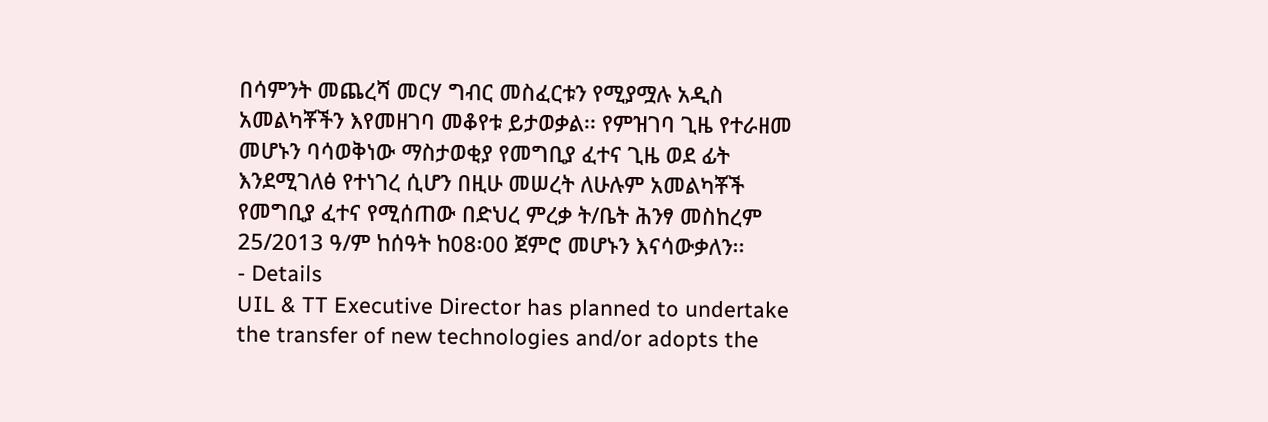በሳምንት መጨረሻ መርሃ ግብር መስፈርቱን የሚያሟሉ አዲስ አመልካቾችን እየመዘገባ መቆየቱ ይታወቃል፡፡ የምዝገባ ጊዜ የተራዘመ መሆኑን ባሳወቅነው ማስታወቂያ የመግቢያ ፈተና ጊዜ ወደ ፊት እንደሚገለፅ የተነገረ ሲሆን በዚሁ መሠረት ለሁሉም አመልካቾች የመግቢያ ፈተና የሚሰጠው በድህረ ምረቃ ት/ቤት ሕንፃ መስከረም 25/2013 ዓ/ም ከሰዓት ከ08፡00 ጀምሮ መሆኑን እናሳውቃለን፡፡
- Details
UIL & TT Executive Director has planned to undertake the transfer of new technologies and/or adopts the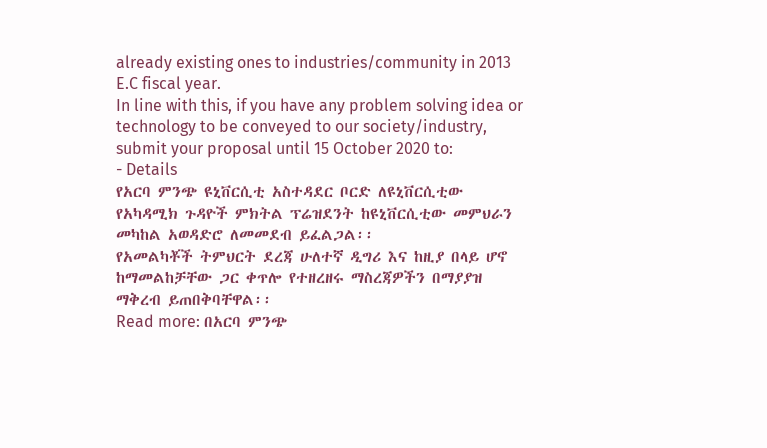already existing ones to industries/community in 2013 E.C fiscal year.
In line with this, if you have any problem solving idea or technology to be conveyed to our society/industry, submit your proposal until 15 October 2020 to:
- Details
የአርባ ምንጭ ዩኒቨርሲቲ አስተዳደር ቦርድ ለዩኒቨርሲቲው የአካዳሚክ ጉዳዮች ምክትል ፕሬዝደንት ከዩኒቨርሲቲው መምህራን መካከል አወዳድሮ ለመመደብ ይፈልጋል፡፡
የአመልካቾች ትምህርት ደረጃ ሁለተኛ ዲግሪ እና ከዚያ በላይ ሆኖ ከማመልከቻቸው ጋር ቀጥሎ የተዘረዘሩ ማስረጃዎችን በማያያዝ ማቅረብ ይጠበቅባቸዋል፡፡
Read more: በአርባ ምንጭ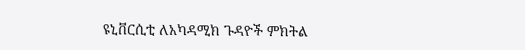ዩኒቨርሲቲ ለአካዳሚክ ጉዳዮች ምክትል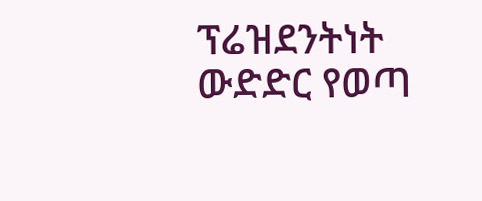ፕሬዝደንትነት ውድድር የወጣ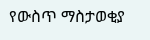የውስጥ ማስታወቂያ